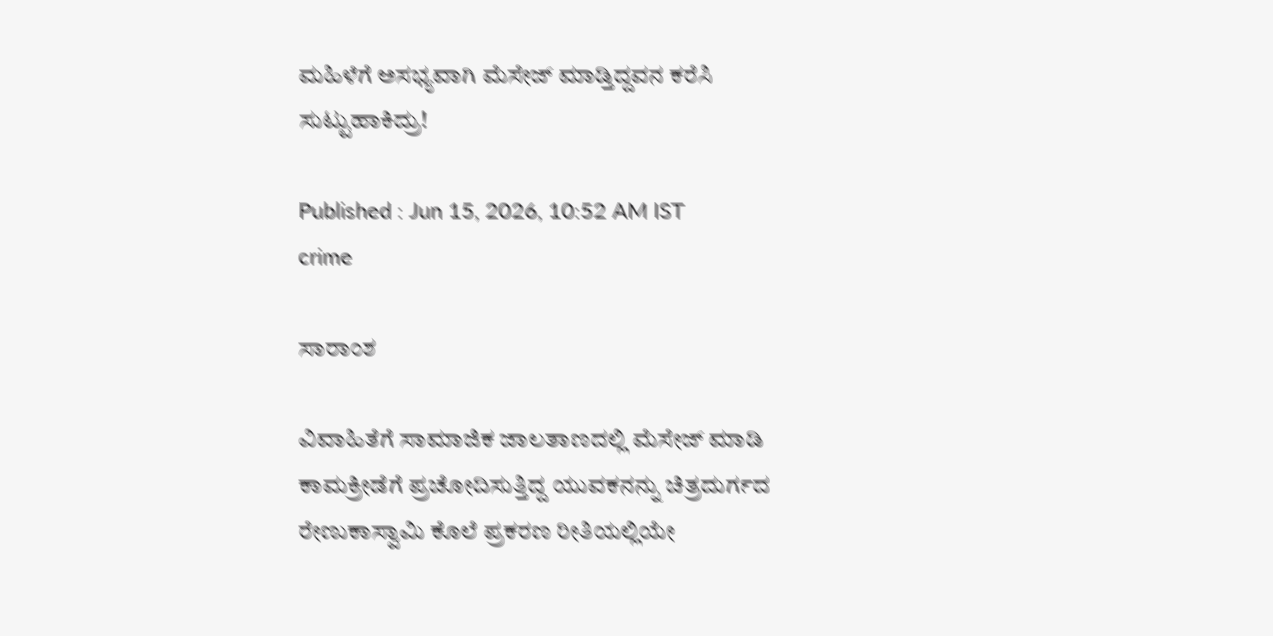ಮಹಿಳೆಗೆ ಅಸಭ್ಯವಾಗಿ ಮೆಸೇಜ್‌ ಮಾಡ್ತಿದ್ದವನ ಕರೆಸಿ ಸುಟ್ಟುಹಾಕಿದ್ರು!

Published : Jun 15, 2026, 10:52 AM IST
crime

ಸಾರಾಂಶ

ವಿವಾಹಿತೆಗೆ ಸಾಮಾಜಿಕ ಜಾಲತಾಣದಲ್ಲಿ ಮೆಸೇಜ್‌ ಮಾಡಿ ಕಾಮಕ್ರೀಡೆಗೆ ಪ್ರಚೋದಿಸುತ್ತಿದ್ದ ಯುವಕನನ್ನು ಚಿತ್ರದುರ್ಗದ ರೇಣುಕಾಸ್ವಾಮಿ ಕೊಲೆ ಪ್ರಕರಣ ರೀತಿಯಲ್ಲಿಯೇ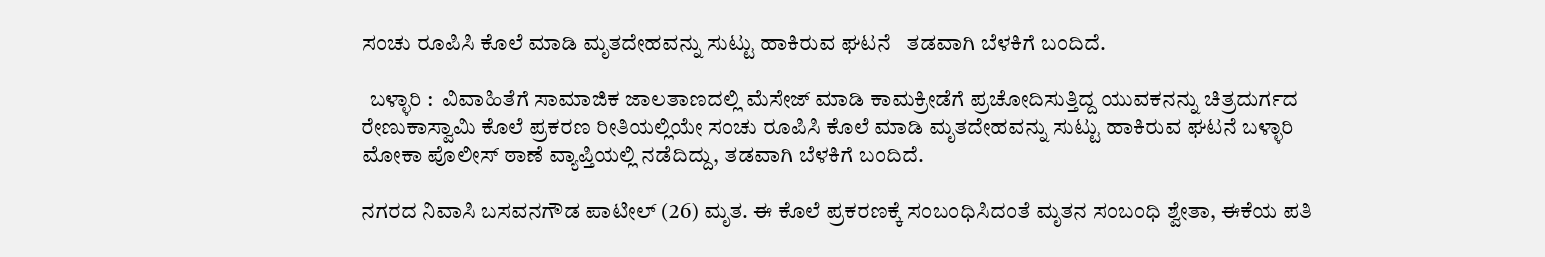ಸಂಚು ರೂಪಿಸಿ ಕೊಲೆ ಮಾಡಿ ಮೃತದೇಹವನ್ನು ಸುಟ್ಟು ಹಾಕಿರುವ ಘಟನೆ   ತಡವಾಗಿ ಬೆಳಕಿಗೆ ಬಂದಿದೆ.

  ಬಳ್ಳಾರಿ :  ವಿವಾಹಿತೆಗೆ ಸಾಮಾಜಿಕ ಜಾಲತಾಣದಲ್ಲಿ ಮೆಸೇಜ್‌ ಮಾಡಿ ಕಾಮಕ್ರೀಡೆಗೆ ಪ್ರಚೋದಿಸುತ್ತಿದ್ದ ಯುವಕನನ್ನು ಚಿತ್ರದುರ್ಗದ ರೇಣುಕಾಸ್ವಾಮಿ ಕೊಲೆ ಪ್ರಕರಣ ರೀತಿಯಲ್ಲಿಯೇ ಸಂಚು ರೂಪಿಸಿ ಕೊಲೆ ಮಾಡಿ ಮೃತದೇಹವನ್ನು ಸುಟ್ಟು ಹಾಕಿರುವ ಘಟನೆ ಬಳ್ಳಾರಿ ಮೋಕಾ ಪೊಲೀಸ್ ಠಾಣೆ ವ್ಯಾಪ್ತಿಯಲ್ಲಿ ನಡೆದಿದ್ದು, ತಡವಾಗಿ ಬೆಳಕಿಗೆ ಬಂದಿದೆ.

ನಗರದ ನಿವಾಸಿ ಬಸವನಗೌಡ ಪಾಟೀಲ್ (26) ಮೃತ. ಈ ಕೊಲೆ ಪ್ರಕರಣಕ್ಕೆ ಸಂಬಂಧಿಸಿದಂತೆ ಮೃತನ ಸಂಬಂಧಿ ಶ್ವೇತಾ, ಈಕೆಯ ಪತಿ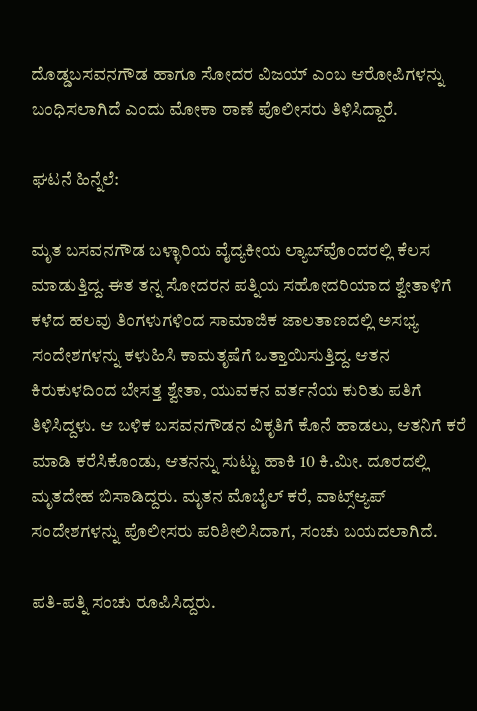ದೊಡ್ಡಬಸವನಗೌಡ ಹಾಗೂ ಸೋದರ ವಿಜಯ್ ಎಂಬ ಆರೋಪಿಗಳನ್ನು ಬಂಧಿಸಲಾಗಿದೆ ಎಂದು ಮೋಕಾ ಠಾಣೆ ಪೊಲೀಸರು ತಿಳಿಸಿದ್ದಾರೆ.

ಘಟನೆ ಹಿನ್ನೆಲೆ:

ಮೃತ ಬಸವನಗೌಡ ಬಳ್ಳಾರಿಯ ವೈದ್ಯಕೀಯ ಲ್ಯಾಬ್‌ವೊಂದರಲ್ಲಿ ಕೆಲಸ ಮಾಡುತ್ತಿದ್ದ. ಈತ ತನ್ನ ಸೋದರನ ಪತ್ನಿಯ ಸಹೋದರಿಯಾದ ಶ್ವೇತಾಳಿಗೆ ಕಳೆದ ಹಲವು ತಿಂಗಳುಗಳಿಂದ ಸಾಮಾಜಿಕ ಜಾಲತಾಣದಲ್ಲಿ ಅಸಭ್ಯ ಸಂದೇಶಗಳನ್ನು ಕಳುಹಿಸಿ ಕಾಮತೃಷೆಗೆ ಒತ್ತಾಯಿಸುತ್ತಿದ್ದ. ಆತನ ಕಿರುಕುಳದಿಂದ ಬೇಸತ್ತ ಶ್ವೇತಾ, ಯುವಕನ ವರ್ತನೆಯ ಕುರಿತು ಪತಿಗೆ ತಿಳಿಸಿದ್ದಳು. ಆ ಬಳಿಕ ಬಸವನಗೌಡನ ವಿಕೃತಿಗೆ ಕೊನೆ ಹಾಡಲು, ಆತನಿಗೆ ಕರೆ ಮಾಡಿ ಕರೆಸಿಕೊಂಡು, ಆತನನ್ನು ಸುಟ್ಟು ಹಾಕಿ 10 ಕಿ.ಮೀ. ದೂರದಲ್ಲಿ ಮೃತದೇಹ ಬಿಸಾಡಿದ್ದರು. ಮೃತನ ಮೊಬೈಲ್‌ ಕರೆ, ವಾಟ್ಸ್‌ಆ್ಯಪ್‌ ಸಂದೇಶಗಳನ್ನು ಪೊಲೀಸರು ಪರಿಶೀಲಿಸಿದಾಗ, ಸಂಚು ಬಯದಲಾಗಿದೆ.

ಪತಿ-ಪತ್ನಿ ಸಂಚು ರೂಪಿಸಿದ್ದರು.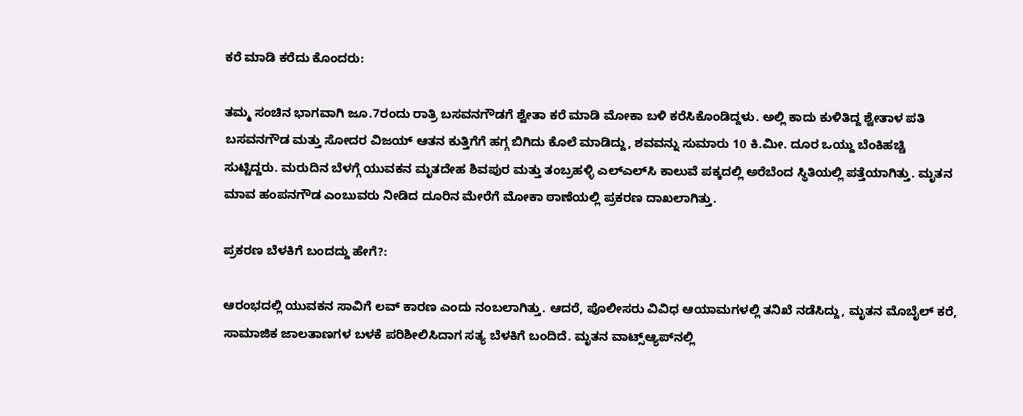ಕರೆ ಮಾಡಿ ಕರೆದು ಕೊಂದರು:

ತಮ್ಮ ಸಂಚಿನ ಭಾಗವಾಗಿ ಜೂ.7ರಂದು ರಾತ್ರಿ ಬಸವನಗೌಡಗೆ ಶ್ವೇತಾ ಕರೆ ಮಾಡಿ ಮೋಕಾ ಬಳಿ ಕರೆಸಿಕೊಂಡಿದ್ದಳು. ಅಲ್ಲಿ ಕಾದು ಕುಳಿತಿದ್ದ ಶ್ವೇತಾಳ ಪತಿ ಬಸವನಗೌಡ ಮತ್ತು ಸೋದರ ವಿಜಯ್ ಆತನ ಕುತ್ತಿಗೆಗೆ ಹಗ್ಗ ಬಿಗಿದು ಕೊಲೆ ಮಾಡಿದ್ದು, ಶವವನ್ನು ಸುಮಾರು 10 ಕಿ.ಮೀ. ದೂರ ಒಯ್ದು ಬೆಂಕಿಹಚ್ಚಿ ಸುಟ್ಟಿದ್ದರು. ಮರುದಿನ ಬೆಳಗ್ಗೆ ಯುವಕನ ಮೃತದೇಹ ಶಿವಪುರ ಮತ್ತು ತಂಬ್ರಹಳ್ಳಿ ಎಲ್‌ಎಲ್‌ಸಿ ಕಾಲುವೆ ಪಕ್ಕದಲ್ಲಿ ಅರೆಬೆಂದ ಸ್ಥಿತಿಯಲ್ಲಿ ಪತ್ತೆಯಾಗಿತ್ತು. ಮೃತನ ಮಾವ ಹಂಪನಗೌಡ ಎಂಬುವರು ನೀಡಿದ ದೂರಿನ ಮೇರೆಗೆ ಮೋಕಾ ಠಾಣೆಯಲ್ಲಿ ಪ್ರಕರಣ ದಾಖಲಾಗಿತ್ತು.

ಪ್ರಕರಣ ಬೆಳಕಿಗೆ ಬಂದದ್ದು ಹೇಗೆ?:

ಆರಂಭದಲ್ಲಿ ಯುವಕನ ಸಾವಿಗೆ ಲವ್‌ ಕಾರಣ ಎಂದು ನಂಬಲಾಗಿತ್ತು. ಆದರೆ, ಪೊಲೀಸರು ವಿವಿಧ ಆಯಾಮಗಳಲ್ಲಿ ತನಿಖೆ ನಡೆಸಿದ್ದು, ಮೃತನ ಮೊಬೈಲ್ ಕರೆ, ಸಾಮಾಜಿಕ ಜಾಲತಾಣಗಳ ಬಳಕೆ ಪರಿಶೀಲಿಸಿದಾಗ ಸತ್ಯ ಬೆಳಕಿಗೆ ಬಂದಿದೆ. ಮೃತನ ವಾಟ್ಸ್‌ಆ್ಯಪ್‌ನಲ್ಲಿ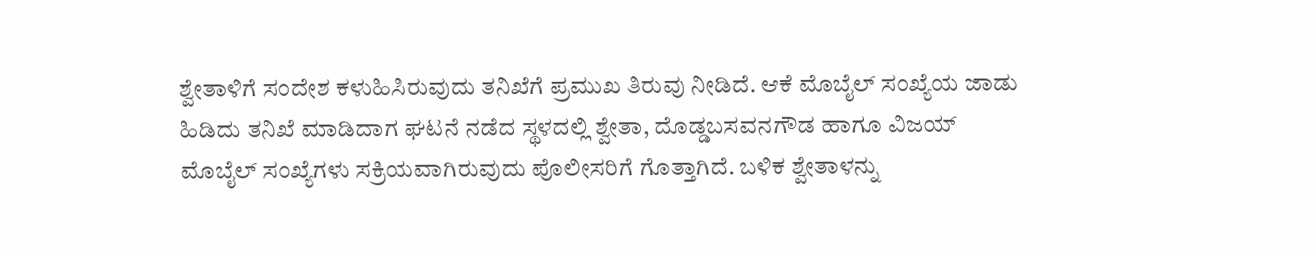ಶ್ವೇತಾಳಿಗೆ ಸಂದೇಶ ಕಳುಹಿಸಿರುವುದು ತನಿಖೆಗೆ ಪ್ರಮುಖ ತಿರುವು ನೀಡಿದೆ. ಆಕೆ ಮೊಬೈಲ್ ಸಂಖ್ಯೆಯ ಜಾಡು ಹಿಡಿದು ತನಿಖೆ ಮಾಡಿದಾಗ ಘಟನೆ ನಡೆದ ಸ್ಥಳದಲ್ಲಿ ಶ್ವೇತಾ, ದೊಡ್ಡಬಸವನಗೌಡ ಹಾಗೂ ವಿಜಯ್ ಮೊಬೈಲ್ ಸಂಖ್ಯೆಗಳು ಸಕ್ರಿಯವಾಗಿರುವುದು ಪೊಲೀಸರಿಗೆ ಗೊತ್ತಾಗಿದೆ. ಬಳಿಕ ಶ್ವೇತಾಳನ್ನು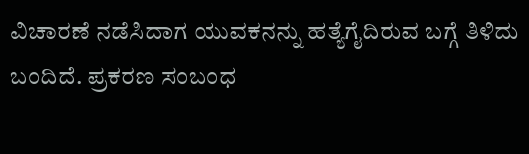ವಿಚಾರಣೆ ನಡೆಸಿದಾಗ ಯುವಕನನ್ನು ಹತ್ಯೆಗೈದಿರುವ ಬಗ್ಗೆ ತಿಳಿದು ಬಂದಿದೆ. ಪ್ರಕರಣ ಸಂಬಂಧ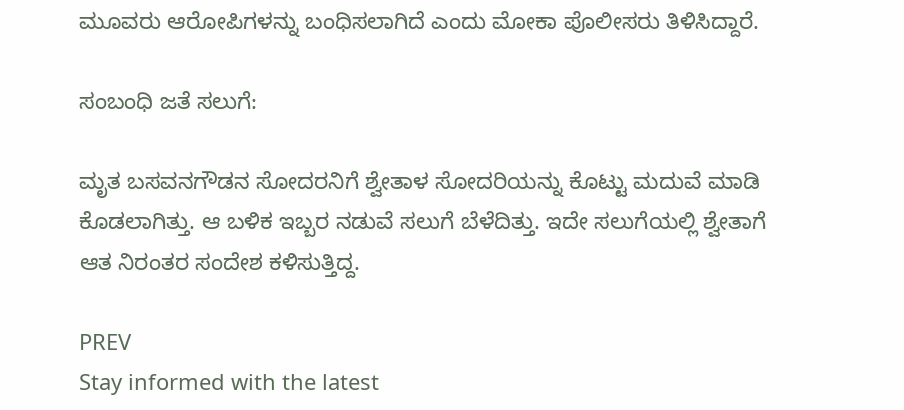ಮೂವರು ಆರೋಪಿಗಳನ್ನು ಬಂಧಿಸಲಾಗಿದೆ ಎಂದು ಮೋಕಾ ಪೊಲೀಸರು ತಿಳಿಸಿದ್ದಾರೆ.

ಸಂಬಂಧಿ ಜತೆ ಸಲುಗೆ:

ಮೃತ ಬಸವನಗೌಡನ ಸೋದರನಿಗೆ ಶ್ವೇತಾಳ ಸೋದರಿಯನ್ನು ಕೊಟ್ಟು ಮದುವೆ ಮಾಡಿ ಕೊಡಲಾಗಿತ್ತು. ಆ ಬಳಿಕ ಇಬ್ಬರ ನಡುವೆ ಸಲುಗೆ ಬೆಳೆದಿತ್ತು. ಇದೇ ಸಲುಗೆಯಲ್ಲಿ ಶ್ವೇತಾಗೆ ಆತ ನಿರಂತರ ಸಂದೇಶ ಕಳಿಸುತ್ತಿದ್ದ.

PREV
Stay informed with the latest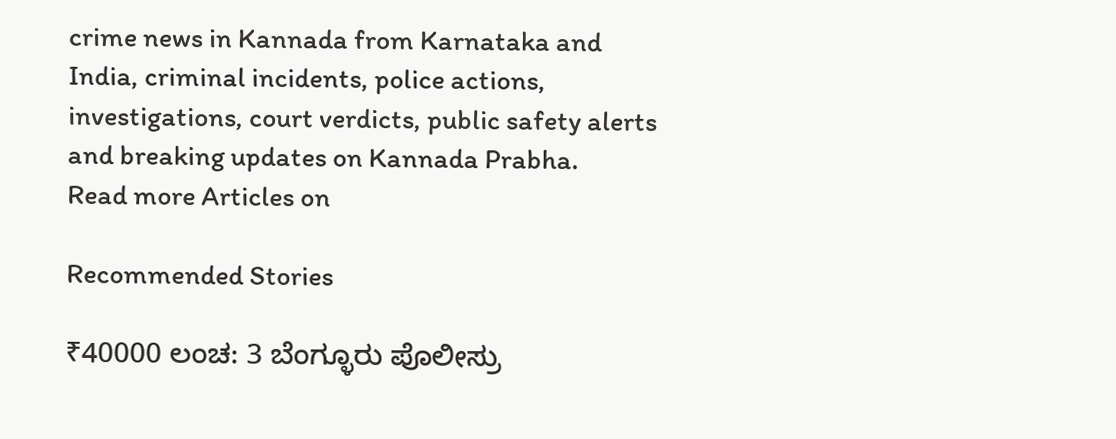crime news in Kannada from Karnataka and India, criminal incidents, police actions, investigations, court verdicts, public safety alerts and breaking updates on Kannada Prabha.
Read more Articles on

Recommended Stories

₹40000 ಲಂಚ: 3 ಬೆಂಗ್ಳೂರು ಪೊಲೀಸ್ರು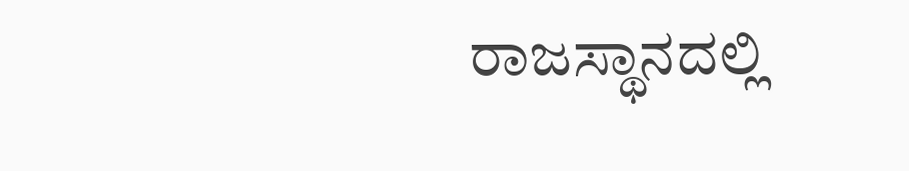ರಾಜಸ್ಥಾನದಲ್ಲಿ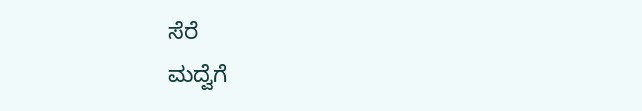ಸೆರೆ
ಮದ್ವೆಗೆ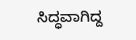ಸಿದ್ಧವಾಗಿದ್ದ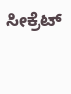ಸೀಕ್ರೆಟ್‌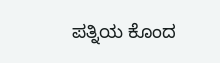ಪತ್ನಿಯ ಕೊಂದ